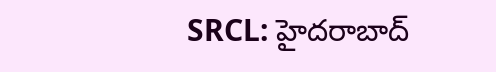SRCL: హైదరాబాద్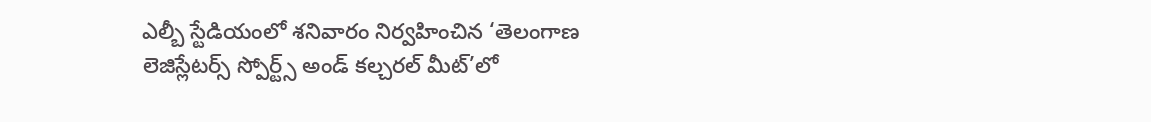ఎల్బీ స్టేడియంలో శనివారం నిర్వహించిన ‘తెలంగాణ లెజిస్లేటర్స్ స్పోర్ట్స్ అండ్ కల్చరల్ మీట్’లో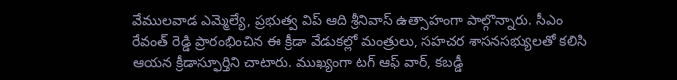వేములవాడ ఎమ్మెల్యే, ప్రభుత్వ విప్ ఆది శ్రీనివాస్ ఉత్సాహంగా పాల్గొన్నారు. సీఎం రేవంత్ రెడ్డి ప్రారంభించిన ఈ క్రీడా వేడుకల్లో మంత్రులు, సహచర శాసనసభ్యులతో కలిసి ఆయన క్రీడాస్ఫూర్తిని చాటారు. ముఖ్యంగా టగ్ ఆఫ్ వార్, కబడ్డీ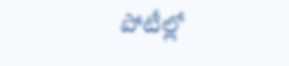పోటీల్లో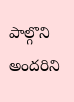పాల్గొని అందరిని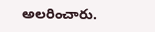అలరించారు.